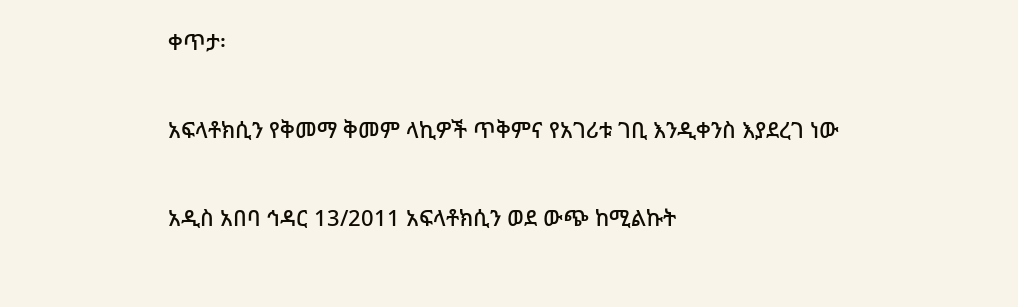ቀጥታ፡

አፍላቶክሲን የቅመማ ቅመም ላኪዎች ጥቅምና የአገሪቱ ገቢ እንዲቀንስ እያደረገ ነው

አዲስ አበባ ኅዳር 13/2011 አፍላቶክሲን ወደ ውጭ ከሚልኩት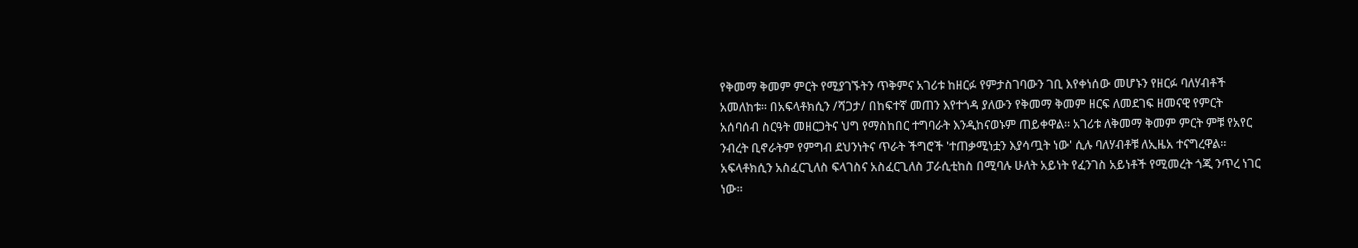የቅመማ ቅመም ምርት የሚያገኙትን ጥቅምና አገሪቱ ከዘርፉ የምታስገባውን ገቢ እየቀነሰው መሆኑን የዘርፉ ባለሃብቶች አመለከቱ። በአፍላቶክሲን /ሻጋታ/ በከፍተኛ መጠን እየተጎዳ ያለውን የቅመማ ቅመም ዘርፍ ለመደገፍ ዘመናዊ የምርት አሰባሰብ ስርዓት መዘርጋትና ህግ የማስከበር ተግባራት እንዲከናወኑም ጠይቀዋል። አገሪቱ ለቅመማ ቅመም ምርት ምቹ የአየር ንብረት ቢኖራትም የምግብ ደህንነትና ጥራት ችግሮች 'ተጠቃሚነቷን እያሳጧት ነው' ሲሉ ባለሃብቶቹ ለኢዜአ ተናግረዋል። አፍላቶክሲን አስፈርጊለስ ፍላገስና አስፈርጊለስ ፓራሲቲከስ በሚባሉ ሁለት አይነት የፈንገስ አይነቶች የሚመረት ጎጂ ንጥረ ነገር ነው።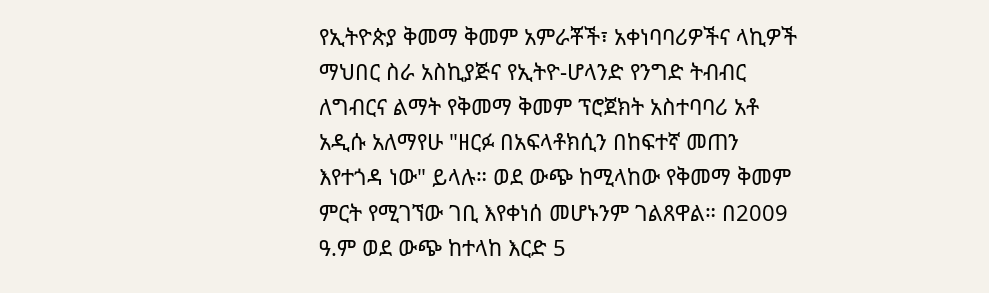የኢትዮጵያ ቅመማ ቅመም አምራቾች፣ አቀነባባሪዎችና ላኪዎች ማህበር ስራ አስኪያጅና የኢትዮ-ሆላንድ የንግድ ትብብር ለግብርና ልማት የቅመማ ቅመም ፕሮጀክት አስተባባሪ አቶ አዲሱ አለማየሁ "ዘርፉ በአፍላቶክሲን በከፍተኛ መጠን እየተጎዳ ነው" ይላሉ። ወደ ውጭ ከሚላከው የቅመማ ቅመም ምርት የሚገኘው ገቢ እየቀነሰ መሆኑንም ገልጸዋል። በ2009 ዓ.ም ወደ ውጭ ከተላከ እርድ 5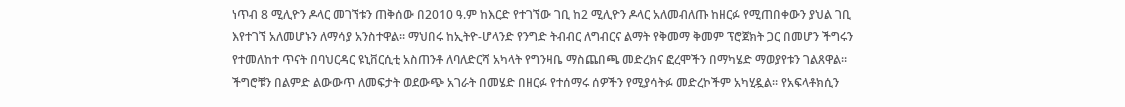ነጥብ 8 ሚሊዮን ዶላር መገኘቱን ጠቅሰው በ2010 ዓ.ም ከእርድ የተገኘው ገቢ ከ2 ሚሊዮን ዶላር አለመብለጡ ከዘርፉ የሚጠበቀውን ያህል ገቢ እየተገኘ አለመሆኑን ለማሳያ አንስተዋል። ማህበሩ ከኢትዮ-ሆላንድ የንግድ ትብብር ለግብርና ልማት የቅመማ ቅመም ፕሮጀክት ጋር በመሆን ችግሩን የተመለከተ ጥናት በባህርዳር ዩኒቨርሲቲ አስጠንቶ ለባለድርሻ አካላት የግንዛቤ ማስጨበጫ መድረክና ፎረሞችን በማካሄድ ማወያየቱን ገልጸዋል። ችግሮቹን በልምድ ልውውጥ ለመፍታት ወደውጭ አገራት በመሄድ በዘርፉ የተሰማሩ ሰዎችን የሚያሳትፉ መድረኮችም አካሂዷል። የአፍላቶክሲን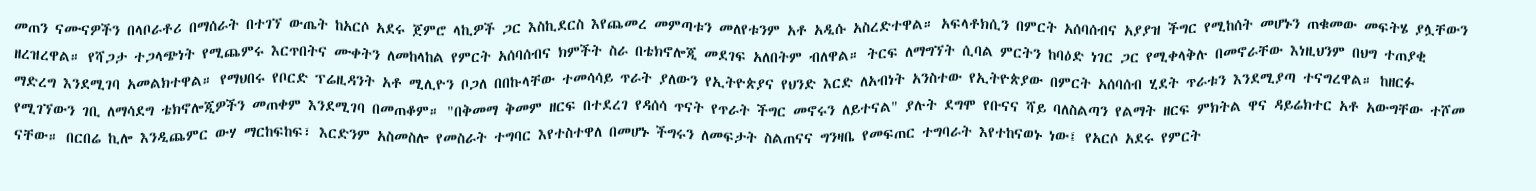መጠን ናሙናዎችን በላቦራቶሪ በማሰራት በተገኘ ውጤት ከአርሶ አደሩ ጀምሮ ላኪዎች ጋር እስኪደርስ እየጨመረ መምጣቱን መለየቱንም አቶ አዲሱ አስረድተዋል። አፍላቶክሲን በምርት አሰባሰብና አያያዝ ችግር የሚከሰት መሆኑን ጠቁመው መፍትሄ ያሏቸውን ዘረዝረዋል። የሻጋታ ተጋላጭነት የሚጨምሩ እርጥበትና ሙቀትን ለመከላከል የምርት አሰባሰብና ክምችት ስራ በቴክኖሎጂ መደገፍ አለበትም ብለዋል። ትርፍ ለማግኘት ሲባል ምርትን ከባዕድ ነገር ጋር የሚቀላቅሉ በመኖራቸው እነዚህንም በህግ ተጠያቂ ማድረግ እንደሚገባ አመልክተዋል። የማህበሩ የቦርድ ፕሬዚዳንት አቶ ሚሊዮን ቦጋለ በበኩላቸው ተመሳሳይ ጥራት ያለውን የኢትዮጵያና የህንድ እርድ ለአብነት አንስተው የኢትዮጵያው በምርት አሰባሰብ ሂደት ጥራቱን እንደሚያጣ ተናግረዋል። ከዘርፉ የሚገኘውን ገቢ ለማሳደግ ቴክኖሎጂዎችን መጠቀም እንደሚገባ በመጠቆም። "በቅመማ ቅመም ዘርፍ በተደረገ የዳሰሳ ጥናት የጥራት ችግር መኖሩን ለይተናል" ያሉት ደግሞ የቡናና ሻይ ባለስልጣን የልማት ዘርፍ ምክትል ዋና ዳይሬክተር አቶ አውግቸው ተሾመ ናቸው። በርበሬ ኪሎ እንዲጨምር ውሃ ማርከፍከፍ፣ እርድንም አስመስሎ የመስራት ተግባር እየተስተዋለ በመሆኑ ችግሩን ለመፍታት ስልጠናና ግንዛቤ የመፍጠር ተግባራት እየተከናወኑ ነው፤ የአርሶ አደሩ የምርት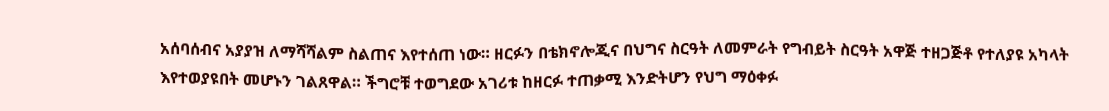አሰባሰብና አያያዝ ለማሻሻልም ስልጠና እየተሰጠ ነው። ዘርፉን በቴክኖሎጂና በህግና ስርዓት ለመምራት የግብይት ስርዓት አዋጅ ተዘጋጅቶ የተለያዩ አካላት እየተወያዩበት መሆኑን ገልጸዋል። ችግሮቹ ተወግደው አገሪቱ ከዘርፉ ተጠቃሚ እንድትሆን የህግ ማዕቀፉ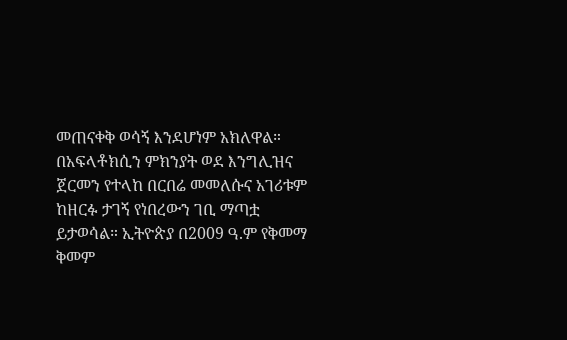መጠናቀቅ ወሳኝ እንደሆነም አክለዋል። በአፍላቶክሲን ምክንያት ወደ እንግሊዝና ጀርመን የተላከ በርበሬ መመለሱና አገሪቱም ከዘርፉ ታገኝ የነበረውን ገቢ ማጣቷ ይታወሳል። ኢትዮጵያ በ2009 ዓ.ም የቅመማ ቅመም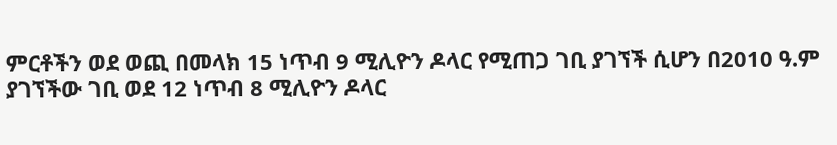ምርቶችን ወደ ወጪ በመላክ 15 ነጥብ 9 ሚሊዮን ዶላር የሚጠጋ ገቢ ያገኘች ሲሆን በ2010 ዓ.ም ያገኘችው ገቢ ወደ 12 ነጥብ 8 ሚሊዮን ዶላር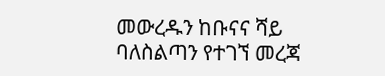መውረዱን ከቡናና ሻይ ባለስልጣን የተገኘ መረጃ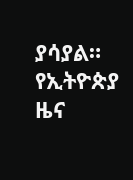ያሳያል።
የኢትዮጵያ ዜና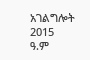አገልግሎት
2015
ዓ.ም